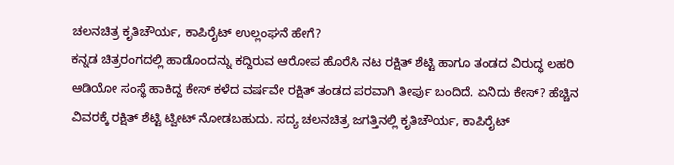ಚಲನಚಿತ್ರ ಕೃತಿಚೌರ್ಯ, ಕಾಪಿರೈಟ್ ಉಲ್ಲಂಘನೆ ಹೇಗೆ?
ಕನ್ನಡ ಚಿತ್ರರಂಗದಲ್ಲಿ ಹಾಡೊಂದನ್ನು ಕದ್ದಿರುವ ಆರೋಪ ಹೊರೆಸಿ ನಟ ರಕ್ಷಿತ್ ಶೆಟ್ಟಿ ಹಾಗೂ ತಂಡದ ವಿರುದ್ಧ ಲಹರಿ ಆಡಿಯೋ ಸಂಸ್ಥೆ ಹಾಕಿದ್ದ ಕೇಸ್ ಕಳೆದ ವರ್ಷವೇ ರಕ್ಷಿತ್ ತಂಡದ ಪರವಾಗಿ ತೀರ್ಪು ಬಂದಿದೆ. ಏನಿದು ಕೇಸ್? ಹೆಚ್ಚಿನ ವಿವರಕ್ಕೆ ರಕ್ಷಿತ್ ಶೆಟ್ಟಿ ಟ್ವೀಟ್ ನೋಡಬಹುದು. ಸದ್ಯ ಚಲನಚಿತ್ರ ಜಗತ್ತಿನಲ್ಲಿ ಕೃತಿಚೌರ್ಯ, ಕಾಪಿರೈಟ್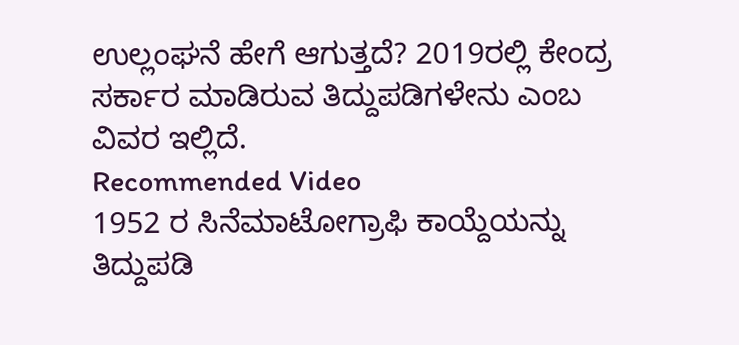ಉಲ್ಲಂಘನೆ ಹೇಗೆ ಆಗುತ್ತದೆ? 2019ರಲ್ಲಿ ಕೇಂದ್ರ ಸರ್ಕಾರ ಮಾಡಿರುವ ತಿದ್ದುಪಡಿಗಳೇನು ಎಂಬ ವಿವರ ಇಲ್ಲಿದೆ.
Recommended Video
1952 ರ ಸಿನೆಮಾಟೋಗ್ರಾಫಿ ಕಾಯ್ದೆಯನ್ನು ತಿದ್ದುಪಡಿ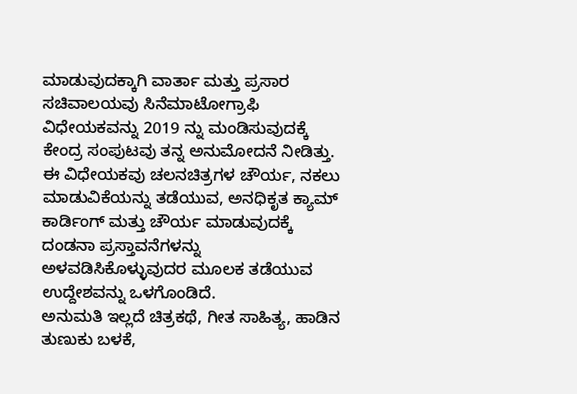ಮಾಡುವುದಕ್ಕಾಗಿ ವಾರ್ತಾ ಮತ್ತು ಪ್ರಸಾರ ಸಚಿವಾಲಯವು ಸಿನೆಮಾಟೋಗ್ರಾಫಿ ವಿಧೇಯಕವನ್ನು 2019 ನ್ನು ಮಂಡಿಸುವುದಕ್ಕೆ ಕೇಂದ್ರ ಸಂಪುಟವು ತನ್ನ ಅನುಮೋದನೆ ನೀಡಿತ್ತು. ಈ ವಿಧೇಯಕವು ಚಲನಚಿತ್ರಗಳ ಚೌರ್ಯ, ನಕಲು ಮಾಡುವಿಕೆಯನ್ನು ತಡೆಯುವ, ಅನಧಿಕೃತ ಕ್ಯಾಮ್ ಕಾರ್ಡಿಂಗ್ ಮತ್ತು ಚೌರ್ಯ ಮಾಡುವುದಕ್ಕೆ ದಂಡನಾ ಪ್ರಸ್ತಾವನೆಗಳನ್ನು ಅಳವಡಿಸಿಕೊಳ್ಳುವುದರ ಮೂಲಕ ತಡೆಯುವ ಉದ್ದೇಶವನ್ನು ಒಳಗೊಂಡಿದೆ.
ಅನುಮತಿ ಇಲ್ಲದೆ ಚಿತ್ರಕಥೆ, ಗೀತ ಸಾಹಿತ್ಯ, ಹಾಡಿನ ತುಣುಕು ಬಳಕೆ,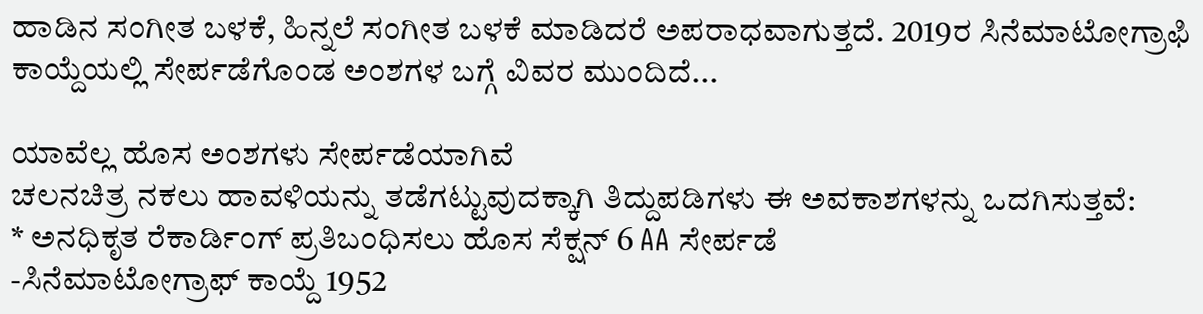ಹಾಡಿನ ಸಂಗೀತ ಬಳಕೆ, ಹಿನ್ನಲೆ ಸಂಗೀತ ಬಳಕೆ ಮಾಡಿದರೆ ಅಪರಾಧವಾಗುತ್ತದೆ. 2019ರ ಸಿನೆಮಾಟೋಗ್ರಾಫಿ ಕಾಯ್ದೆಯಲ್ಲಿ ಸೇರ್ಪಡೆಗೊಂಡ ಅಂಶಗಳ ಬಗ್ಗೆ ವಿವರ ಮುಂದಿದೆ...

ಯಾವೆಲ್ಲ ಹೊಸ ಅಂಶಗಳು ಸೇರ್ಪಡೆಯಾಗಿವೆ
ಚಲನಚಿತ್ರ ನಕಲು ಹಾವಳಿಯನ್ನು ತಡೆಗಟ್ಟುವುದಕ್ಕಾಗಿ ತಿದ್ದುಪಡಿಗಳು ಈ ಅವಕಾಶಗಳನ್ನು ಒದಗಿಸುತ್ತವೆ:
* ಅನಧಿಕೃತ ರೆಕಾರ್ಡಿಂಗ್ ಪ್ರತಿಬಂಧಿಸಲು ಹೊಸ ಸೆಕ್ಷನ್ 6 AA ಸೇರ್ಪಡೆ
-ಸಿನೆಮಾಟೋಗ್ರಾಫ್ ಕಾಯ್ದೆ 1952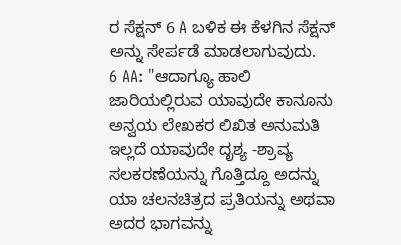ರ ಸೆಕ್ಷನ್ 6 A ಬಳಿಕ ಈ ಕೆಳಗಿನ ಸೆಕ್ಷನ್ ಅನ್ನು ಸೇರ್ಪಡೆ ಮಾಡಲಾಗುವುದು.
6 AA: "ಆದಾಗ್ಯೂ ಹಾಲಿ ಜಾರಿಯಲ್ಲಿರುವ ಯಾವುದೇ ಕಾನೂನು ಅನ್ವಯ ಲೇಖಕರ ಲಿಖಿತ ಅನುಮತಿ ಇಲ್ಲದೆ ಯಾವುದೇ ದೃಶ್ಯ -ಶ್ರಾವ್ಯ ಸಲಕರಣೆಯನ್ನು ಗೊತ್ತಿದ್ದೂ ಅದನ್ನು ಯಾ ಚಲನಚಿತ್ರದ ಪ್ರತಿಯನ್ನು ಅಥವಾ ಅದರ ಭಾಗವನ್ನು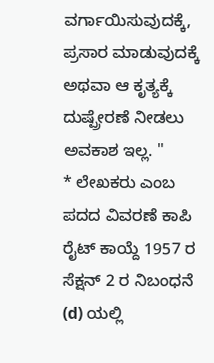ವರ್ಗಾಯಿಸುವುದಕ್ಕೆ, ಪ್ರಸಾರ ಮಾಡುವುದಕ್ಕೆ ಅಥವಾ ಆ ಕೃತ್ಯಕ್ಕೆ ದುಷ್ಪ್ರೇರಣೆ ನೀಡಲು ಅವಕಾಶ ಇಲ್ಲ. "
* ಲೇಖಕರು ಎಂಬ ಪದದ ವಿವರಣೆ ಕಾಪಿ ರೈಟ್ ಕಾಯ್ದೆ 1957 ರ ಸೆಕ್ಷನ್ 2 ರ ನಿಬಂಧನೆ (d) ಯಲ್ಲಿ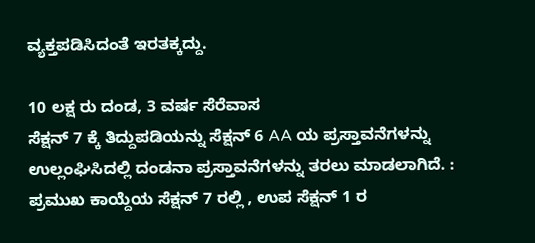ವ್ಯಕ್ತಪಡಿಸಿದಂತೆ ಇರತಕ್ಕದ್ದು.

10 ಲಕ್ಷ ರು ದಂಡ, 3 ವರ್ಷ ಸೆರೆವಾಸ
ಸೆಕ್ಷನ್ 7 ಕ್ಕೆ ತಿದ್ದುಪಡಿಯನ್ನು ಸೆಕ್ಷನ್ 6 AA ಯ ಪ್ರಸ್ತಾವನೆಗಳನ್ನು ಉಲ್ಲಂಘಿಸಿದಲ್ಲಿ ದಂಡನಾ ಪ್ರಸ್ತಾವನೆಗಳನ್ನು ತರಲು ಮಾಡಲಾಗಿದೆ. : ಪ್ರಮುಖ ಕಾಯ್ದೆಯ ಸೆಕ್ಷನ್ 7 ರಲ್ಲಿ , ಉಪ ಸೆಕ್ಷನ್ 1 ರ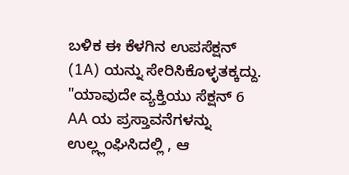ಬಳಿಕ ಈ ಕೆಳಗಿನ ಉಪಸೆಕ್ಷನ್ (1A) ಯನ್ನು ಸೇರಿಸಿಕೊಳ್ಳತಕ್ಕದ್ದು.
"ಯಾವುದೇ ವ್ಯಕ್ತಿಯು ಸೆಕ್ಷನ್ 6 AA ಯ ಪ್ರಸ್ತಾವನೆಗಳನ್ನು ಉಲ್ಲ್ಲಂಘಿಸಿದಲ್ಲಿ , ಆ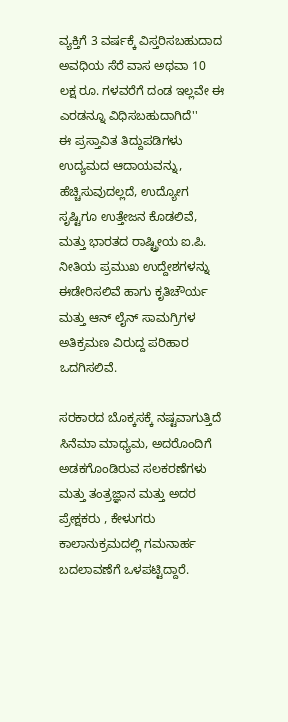ವ್ಯಕ್ತಿಗೆ 3 ವರ್ಷಕ್ಕೆ ವಿಸ್ತರಿಸಬಹುದಾದ ಅವಧಿಯ ಸೆರೆ ವಾಸ ಅಥವಾ 10 ಲಕ್ಷ ರೂ. ಗಳವರೆಗೆ ದಂಡ ಇಲ್ಲವೇ ಈ ಎರಡನ್ನೂ ವಿಧಿಸಬಹುದಾಗಿದೆ''
ಈ ಪ್ರಸ್ತಾವಿತ ತಿದ್ದುಪಡಿಗಳು ಉದ್ಯಮದ ಆದಾಯವನ್ನು, ಹೆಚ್ಚಿಸುವುದಲ್ಲದೆ, ಉದ್ಯೋಗ ಸೃಷ್ಟಿಗೂ ಉತ್ತೇಜನ ಕೊಡಲಿವೆ, ಮತ್ತು ಭಾರತದ ರಾಷ್ಟ್ರೀಯ ಐ.ಪಿ. ನೀತಿಯ ಪ್ರಮುಖ ಉದ್ದೇಶಗಳನ್ನು ಈಡೇರಿಸಲಿವೆ ಹಾಗು ಕೃತಿಚೌರ್ಯ ಮತ್ತು ಆನ್ ಲೈನ್ ಸಾಮಗ್ರಿಗಳ ಅತಿಕ್ರಮಣ ವಿರುದ್ದ ಪರಿಹಾರ ಒದಗಿಸಲಿವೆ.

ಸರಕಾರದ ಬೊಕ್ಕಸಕ್ಕೆ ನಷ್ಟವಾಗುತ್ತಿದೆ
ಸಿನೆಮಾ ಮಾಧ್ಯಮ, ಅದರೊಂದಿಗೆ ಅಡಕಗೊಂಡಿರುವ ಸಲಕರಣೆಗಳು ಮತ್ತು ತಂತ್ರಜ್ಞಾನ ಮತ್ತು ಅದರ ಪ್ರೇಕ್ಷಕರು , ಕೇಳುಗರು ಕಾಲಾನುಕ್ರಮದಲ್ಲಿ ಗಮನಾರ್ಹ ಬದಲಾವಣೆಗೆ ಒಳಪಟ್ಟಿದ್ದಾರೆ.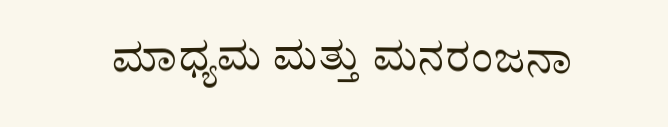ಮಾಧ್ಯಮ ಮತ್ತು ಮನರಂಜನಾ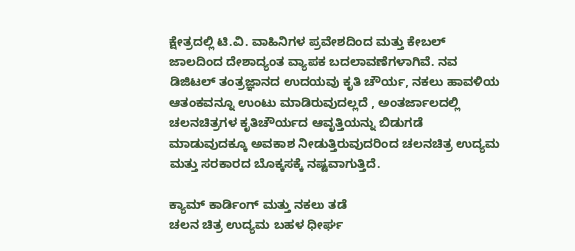ಕ್ಷೇತ್ರದಲ್ಲಿ ಟಿ.ವಿ. ವಾಹಿನಿಗಳ ಪ್ರವೇಶದಿಂದ ಮತ್ತು ಕೇಬಲ್ ಜಾಲದಿಂದ ದೇಶಾದ್ಯಂತ ವ್ಯಾಪಕ ಬದಲಾವಣೆಗಳಾಗಿವೆ. ನವ ಡಿಜಿಟಲ್ ತಂತ್ರಜ್ಞಾನದ ಉದಯವು ಕೃತಿ ಚೌರ್ಯ, ನಕಲು ಹಾವಳಿಯ ಆತಂಕವನ್ನೂ ಉಂಟು ಮಾಡಿರುವುದಲ್ಲದೆ , ಅಂತರ್ಜಾಲದಲ್ಲಿ ಚಲನಚಿತ್ರಗಳ ಕೃತಿಚೌರ್ಯದ ಆವೃತ್ತಿಯನ್ನು ಬಿಡುಗಡೆ ಮಾಡುವುದಕ್ಕೂ ಅವಕಾಶ ನೀಡುತ್ತಿರುವುದರಿಂದ ಚಲನಚಿತ್ರ ಉದ್ಯಮ ಮತ್ತು ಸರಕಾರದ ಬೊಕ್ಕಸಕ್ಕೆ ನಷ್ಟವಾಗುತ್ತಿದೆ.

ಕ್ಯಾಮ್ ಕಾರ್ಡಿಂಗ್ ಮತ್ತು ನಕಲು ತಡೆ
ಚಲನ ಚಿತ್ರ ಉದ್ಯಮ ಬಹಳ ಧೀರ್ಘ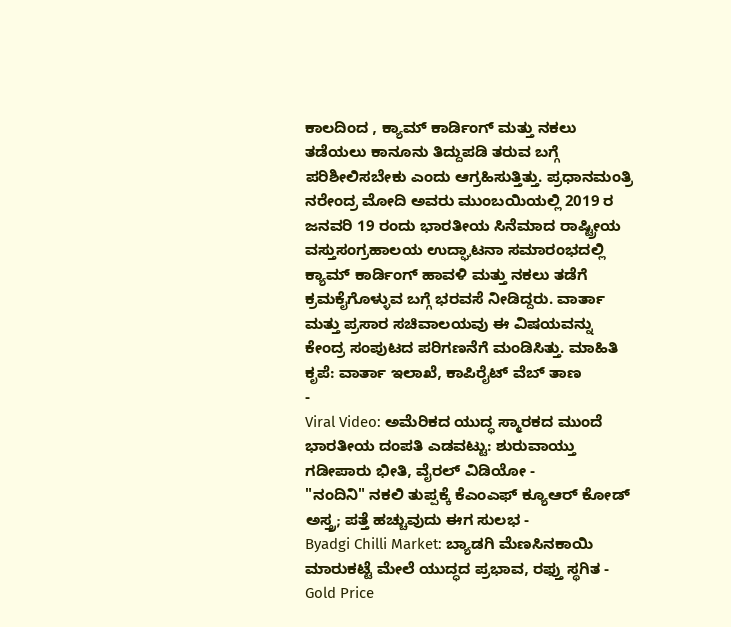ಕಾಲದಿಂದ , ಕ್ಯಾಮ್ ಕಾರ್ಡಿಂಗ್ ಮತ್ತು ನಕಲು ತಡೆಯಲು ಕಾನೂನು ತಿದ್ದುಪಡಿ ತರುವ ಬಗ್ಗೆ ಪರಿಶೀಲಿಸಬೇಕು ಎಂದು ಆಗ್ರಹಿಸುತ್ತಿತ್ತು. ಪ್ರಧಾನಮಂತ್ರಿ ನರೇಂದ್ರ ಮೋದಿ ಅವರು ಮುಂಬಯಿಯಲ್ಲಿ 2019 ರ ಜನವರಿ 19 ರಂದು ಭಾರತೀಯ ಸಿನೆಮಾದ ರಾಷ್ಟ್ರೀಯ ವಸ್ತುಸಂಗ್ರಹಾಲಯ ಉದ್ಘಾಟನಾ ಸಮಾರಂಭದಲ್ಲಿ ಕ್ಯಾಮ್ ಕಾರ್ಡಿಂಗ್ ಹಾವಳಿ ಮತ್ತು ನಕಲು ತಡೆಗೆ ಕ್ರಮಕೈಗೊಳ್ಳುವ ಬಗ್ಗೆ ಭರವಸೆ ನೀಡಿದ್ದರು. ವಾರ್ತಾ ಮತ್ತು ಪ್ರಸಾರ ಸಚಿವಾಲಯವು ಈ ವಿಷಯವನ್ನು ಕೇಂದ್ರ ಸಂಪುಟದ ಪರಿಗಣನೆಗೆ ಮಂಡಿಸಿತ್ತು. ಮಾಹಿತಿ ಕೃಪೆ: ವಾರ್ತಾ ಇಲಾಖೆ, ಕಾಪಿರೈಟ್ ವೆಬ್ ತಾಣ
-
Viral Video: ಅಮೆರಿಕದ ಯುದ್ಧ ಸ್ಮಾರಕದ ಮುಂದೆ ಭಾರತೀಯ ದಂಪತಿ ಎಡವಟ್ಟು: ಶುರುವಾಯ್ತು ಗಡೀಪಾರು ಭೀತಿ, ವೈರಲ್ ವಿಡಿಯೋ -
"ನಂದಿನಿ" ನಕಲಿ ತುಪ್ಪಕ್ಕೆ ಕೆಎಂಎಫ್ ಕ್ಯೂಆರ್ ಕೋಡ್ ಅಸ್ತ್ರ; ಪತ್ತೆ ಹಚ್ಚುವುದು ಈಗ ಸುಲಭ -
Byadgi Chilli Market: ಬ್ಯಾಡಗಿ ಮೆಣಸಿನಕಾಯಿ ಮಾರುಕಟ್ಟೆ ಮೇಲೆ ಯುದ್ಧದ ಪ್ರಭಾವ, ರಫ್ತು ಸ್ಥಗಿತ -
Gold Price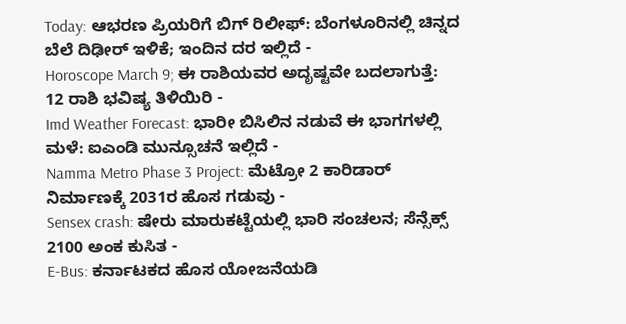Today: ಆಭರಣ ಪ್ರಿಯರಿಗೆ ಬಿಗ್ ರಿಲೀಫ್: ಬೆಂಗಳೂರಿನಲ್ಲಿ ಚಿನ್ನದ ಬೆಲೆ ದಿಢೀರ್ ಇಳಿಕೆ; ಇಂದಿನ ದರ ಇಲ್ಲಿದೆ -
Horoscope March 9; ಈ ರಾಶಿಯವರ ಅದೃಷ್ಟವೇ ಬದಲಾಗುತ್ತೆ: 12 ರಾಶಿ ಭವಿಷ್ಯ ತಿಳಿಯಿರಿ -
Imd Weather Forecast: ಭಾರೀ ಬಿಸಿಲಿನ ನಡುವೆ ಈ ಭಾಗಗಳಲ್ಲಿ ಮಳೆ: ಐಎಂಡಿ ಮುನ್ಸೂಚನೆ ಇಲ್ಲಿದೆ -
Namma Metro Phase 3 Project: ಮೆಟ್ರೋ 2 ಕಾರಿಡಾರ್ ನಿರ್ಮಾಣಕ್ಕೆ 2031ರ ಹೊಸ ಗಡುವು -
Sensex crash: ಷೇರು ಮಾರುಕಟ್ಟೆಯಲ್ಲಿ ಭಾರಿ ಸಂಚಲನ; ಸೆನ್ಸೆಕ್ಸ್ 2100 ಅಂಕ ಕುಸಿತ -
E-Bus: ಕರ್ನಾಟಕದ ಹೊಸ ಯೋಜನೆಯಡಿ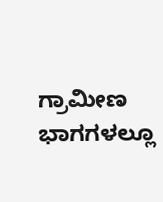ಗ್ರಾಮೀಣ ಭಾಗಗಳಲ್ಲೂ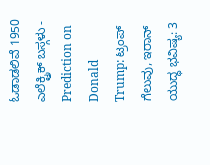ಓಡಾಡಲಿವೆ 1950 ಎಲೆಕ್ಟ್ರಿಕ್ ಬಸ್ಗಳು -
Prediction on Donald Trump: ಟ್ರಂಪ್ ಗೆಲುವು, ಇರಾನ್ ಯುದ್ಧ ಭವಿಷ್ಯ: 3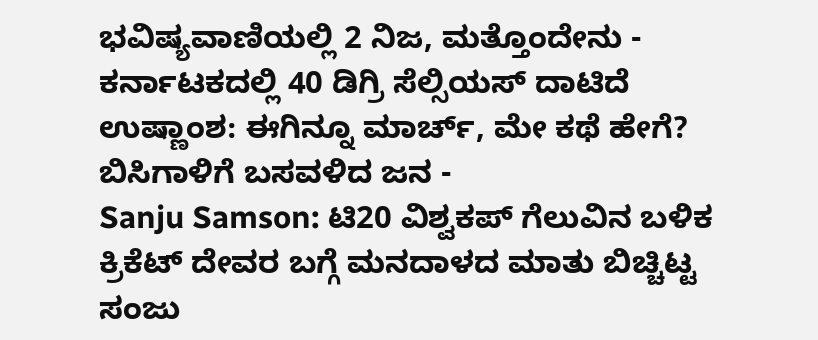ಭವಿಷ್ಯವಾಣಿಯಲ್ಲಿ 2 ನಿಜ, ಮತ್ತೊಂದೇನು -
ಕರ್ನಾಟಕದಲ್ಲಿ 40 ಡಿಗ್ರಿ ಸೆಲ್ಸಿಯಸ್ ದಾಟಿದೆ ಉಷ್ಣಾಂಶ: ಈಗಿನ್ನೂ ಮಾರ್ಚ್, ಮೇ ಕಥೆ ಹೇಗೆ? ಬಿಸಿಗಾಳಿಗೆ ಬಸವಳಿದ ಜನ -
Sanju Samson: ಟಿ20 ವಿಶ್ವಕಪ್ ಗೆಲುವಿನ ಬಳಿಕ ಕ್ರಿಕೆಟ್ ದೇವರ ಬಗ್ಗೆ ಮನದಾಳದ ಮಾತು ಬಿಚ್ಚಿಟ್ಟ ಸಂಜು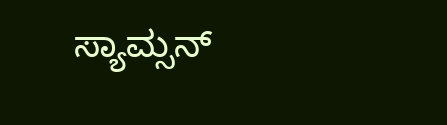ಸ್ಯಾಮ್ಸನ್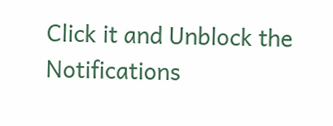Click it and Unblock the Notifications